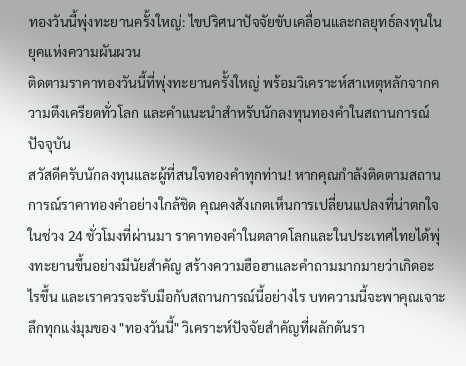ทองวันนี้พุ่งทะยานครั้งใหญ่: ไขปริศนาปัจจัยขับเคลื่อนและกลยุทธ์ลงทุนในยุคแห่งความผันผวน
ติดตามราคาทองวันนี้ที่พุ่งทะยานครั้งใหญ่ พร้อมวิเคราะห์สาเหตุหลักจากความตึงเครียดทั่วโลก และคำแนะนำสำหรับนักลงทุนทองคำในสถานการณ์ปัจจุบัน
สวัสดีครับนักลงทุนและผู้ที่สนใจทองคำทุกท่าน! หากคุณกำลังติดตามสถานการณ์ราคาทองคำอย่างใกล้ชิด คุณคงสังเกตเห็นการเปลี่ยนแปลงที่น่าตกใจในช่วง 24 ชั่วโมงที่ผ่านมา ราคาทองคำในตลาดโลกและในประเทศไทยได้พุ่งทะยานขึ้นอย่างมีนัยสำคัญ สร้างความฮือฮาและคำถามมากมายว่าเกิดอะไรขึ้น และเราควรจะรับมือกับสถานการณ์นี้อย่างไร บทความนี้จะพาคุณเจาะลึกทุกแง่มุมของ "ทองวันนี้" วิเคราะห์ปัจจัยสำคัญที่ผลักดันรา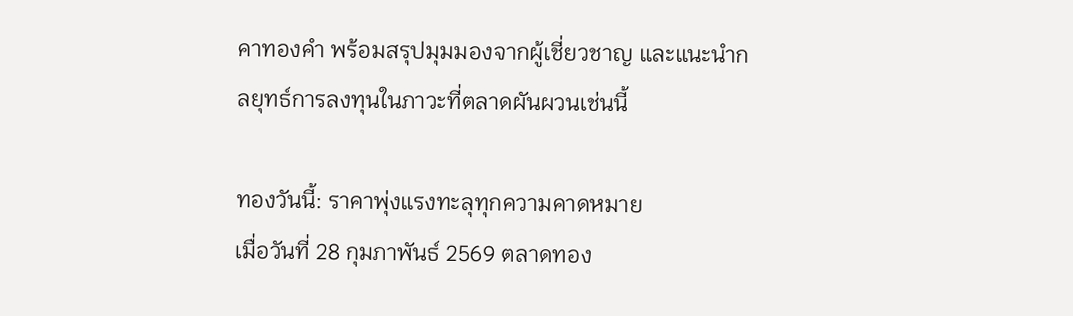คาทองคำ พร้อมสรุปมุมมองจากผู้เชี่ยวชาญ และแนะนำกลยุทธ์การลงทุนในภาวะที่ตลาดผันผวนเช่นนี้

ทองวันนี้: ราคาพุ่งแรงทะลุทุกความคาดหมาย
เมื่อวันที่ 28 กุมภาพันธ์ 2569 ตลาดทอง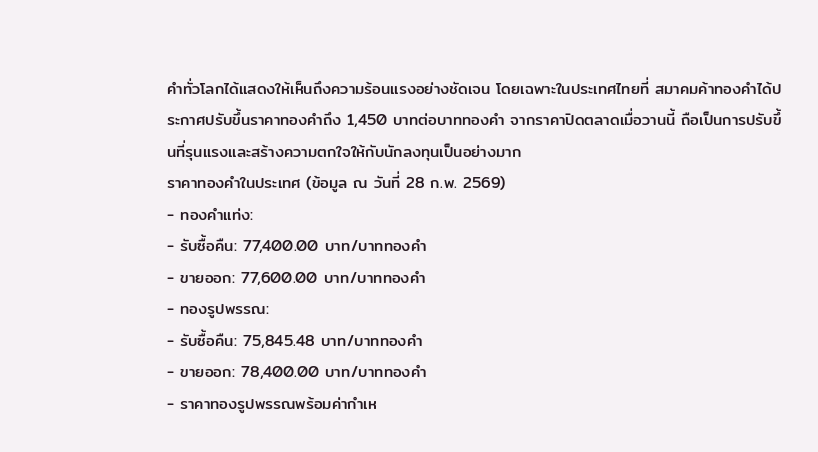คำทั่วโลกได้แสดงให้เห็นถึงความร้อนแรงอย่างชัดเจน โดยเฉพาะในประเทศไทยที่ สมาคมค้าทองคำได้ประกาศปรับขึ้นราคาทองคำถึง 1,450 บาทต่อบาททองคำ จากราคาปิดตลาดเมื่อวานนี้ ถือเป็นการปรับขึ้นที่รุนแรงและสร้างความตกใจให้กับนักลงทุนเป็นอย่างมาก
ราคาทองคำในประเทศ (ข้อมูล ณ วันที่ 28 ก.พ. 2569)
- ทองคำแท่ง:
- รับซื้อคืน: 77,400.00 บาท/บาททองคำ
- ขายออก: 77,600.00 บาท/บาททองคำ
- ทองรูปพรรณ:
- รับซื้อคืน: 75,845.48 บาท/บาททองคำ
- ขายออก: 78,400.00 บาท/บาททองคำ
- ราคาทองรูปพรรณพร้อมค่ากำเห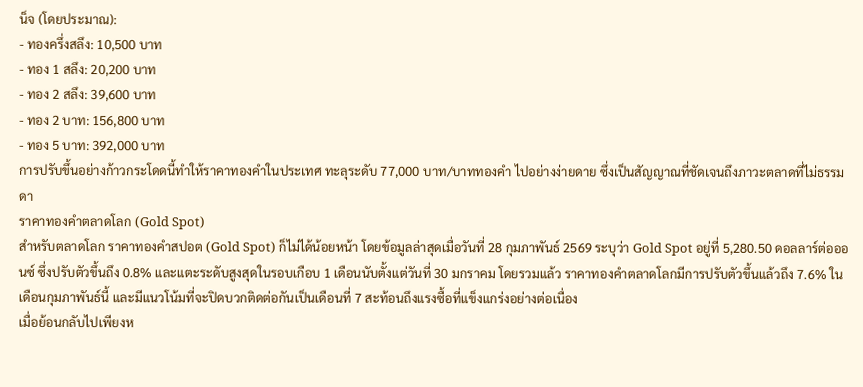น็จ (โดยประมาณ):
- ทองครึ่งสลึง: 10,500 บาท
- ทอง 1 สลึง: 20,200 บาท
- ทอง 2 สลึง: 39,600 บาท
- ทอง 2 บาท: 156,800 บาท
- ทอง 5 บาท: 392,000 บาท
การปรับขึ้นอย่างก้าวกระโดดนี้ทำให้ราคาทองคำในประเทศ ทะลุระดับ 77,000 บาท/บาททองคำ ไปอย่างง่ายดาย ซึ่งเป็นสัญญาณที่ชัดเจนถึงภาวะตลาดที่ไม่ธรรมดา
ราคาทองคำตลาดโลก (Gold Spot)
สำหรับตลาดโลก ราคาทองคำสปอต (Gold Spot) ก็ไม่ได้น้อยหน้า โดยข้อมูลล่าสุดเมื่อวันที่ 28 กุมภาพันธ์ 2569 ระบุว่า Gold Spot อยู่ที่ 5,280.50 ดอลลาร์ต่อออนซ์ ซึ่งปรับตัวขึ้นถึง 0.8% และแตะระดับสูงสุดในรอบเกือบ 1 เดือนนับตั้งแต่วันที่ 30 มกราคม โดยรวมแล้ว ราคาทองคำตลาดโลกมีการปรับตัวขึ้นแล้วถึง 7.6% ในเดือนกุมภาพันธ์นี้ และมีแนวโน้มที่จะปิดบวกติดต่อกันเป็นเดือนที่ 7 สะท้อนถึงแรงซื้อที่แข็งแกร่งอย่างต่อเนื่อง
เมื่อย้อนกลับไปเพียงห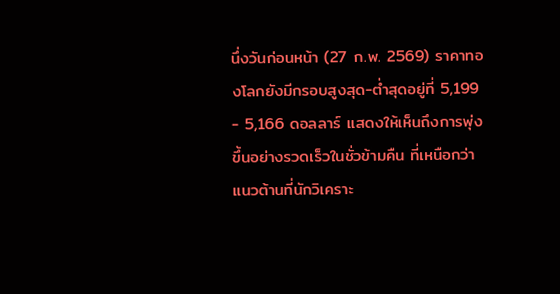นึ่งวันก่อนหน้า (27 ก.พ. 2569) ราคาทองโลกยังมีกรอบสูงสุด-ต่ำสุดอยู่ที่ 5,199 - 5,166 ดอลลาร์ แสดงให้เห็นถึงการพุ่งขึ้นอย่างรวดเร็วในชั่วข้ามคืน ที่เหนือกว่าแนวต้านที่นักวิเคราะ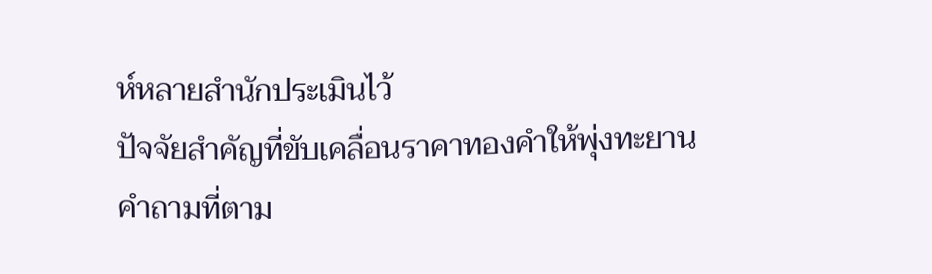ห์หลายสำนักประเมินไว้
ปัจจัยสำคัญที่ขับเคลื่อนราคาทองคำให้พุ่งทะยาน
คำถามที่ตาม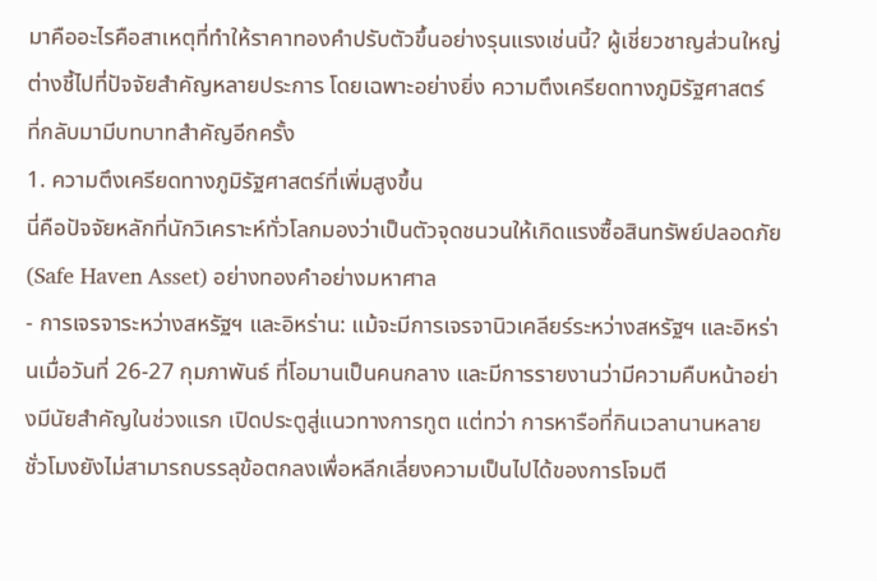มาคืออะไรคือสาเหตุที่ทำให้ราคาทองคำปรับตัวขึ้นอย่างรุนแรงเช่นนี้? ผู้เชี่ยวชาญส่วนใหญ่ต่างชี้ไปที่ปัจจัยสำคัญหลายประการ โดยเฉพาะอย่างยิ่ง ความตึงเครียดทางภูมิรัฐศาสตร์ ที่กลับมามีบทบาทสำคัญอีกครั้ง
1. ความตึงเครียดทางภูมิรัฐศาสตร์ที่เพิ่มสูงขึ้น
นี่คือปัจจัยหลักที่นักวิเคราะห์ทั่วโลกมองว่าเป็นตัวจุดชนวนให้เกิดแรงซื้อสินทรัพย์ปลอดภัย (Safe Haven Asset) อย่างทองคำอย่างมหาศาล
- การเจรจาระหว่างสหรัฐฯ และอิหร่าน: แม้จะมีการเจรจานิวเคลียร์ระหว่างสหรัฐฯ และอิหร่านเมื่อวันที่ 26-27 กุมภาพันธ์ ที่โอมานเป็นคนกลาง และมีการรายงานว่ามีความคืบหน้าอย่างมีนัยสำคัญในช่วงแรก เปิดประตูสู่แนวทางการทูต แต่ทว่า การหารือที่กินเวลานานหลายชั่วโมงยังไม่สามารถบรรลุข้อตกลงเพื่อหลีกเลี่ยงความเป็นไปได้ของการโจมตี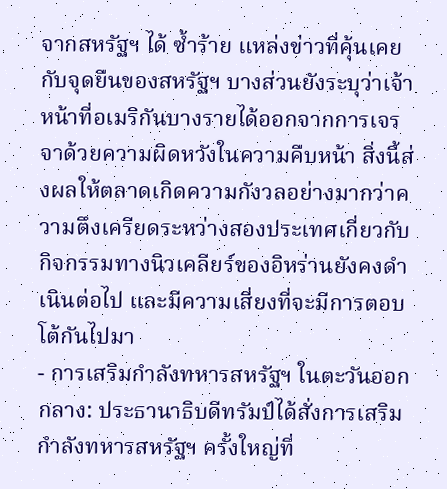จากสหรัฐฯ ได้ ซ้ำร้าย แหล่งข่าวที่คุ้นเคยกับจุดยืนของสหรัฐฯ บางส่วนยังระบุว่าเจ้าหน้าที่อเมริกันบางรายได้ออกจากการเจรจาด้วยความผิดหวังในความคืบหน้า สิ่งนี้ส่งผลให้ตลาดเกิดความกังวลอย่างมากว่าความตึงเครียดระหว่างสองประเทศเกี่ยวกับกิจกรรมทางนิวเคลียร์ของอิหร่านยังคงดำเนินต่อไป และมีความเสี่ยงที่จะมีการตอบโต้กันไปมา
- การเสริมกำลังทหารสหรัฐฯ ในตะวันออกกลาง: ประธานาธิบดีทรัมป์ได้สั่งการเสริมกำลังทหารสหรัฐฯ ครั้งใหญ่ที่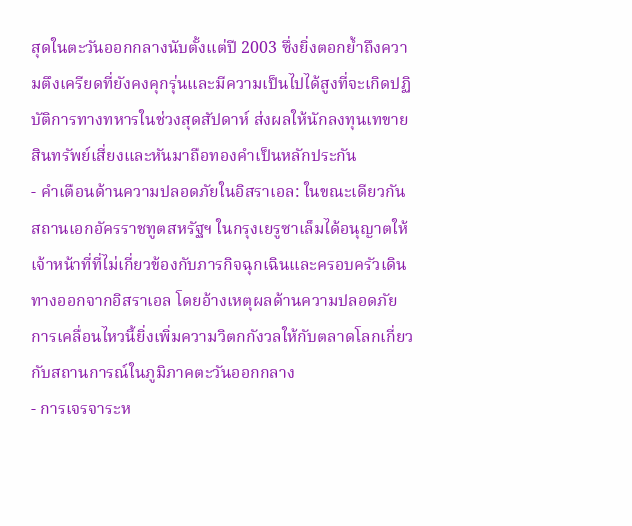สุดในตะวันออกกลางนับตั้งแต่ปี 2003 ซึ่งยิ่งตอกย้ำถึงความตึงเครียดที่ยังคงคุกรุ่นและมีความเป็นไปได้สูงที่จะเกิดปฏิบัติการทางทหารในช่วงสุดสัปดาห์ ส่งผลให้นักลงทุนเทขายสินทรัพย์เสี่ยงและหันมาถือทองคำเป็นหลักประกัน
- คำเตือนด้านความปลอดภัยในอิสราเอล: ในขณะเดียวกัน สถานเอกอัครราชทูตสหรัฐฯ ในกรุงเยรูซาเล็มได้อนุญาตให้เจ้าหน้าที่ที่ไม่เกี่ยวข้องกับภารกิจฉุกเฉินและครอบครัวเดินทางออกจากอิสราเอล โดยอ้างเหตุผลด้านความปลอดภัย การเคลื่อนไหวนี้ยิ่งเพิ่มความวิตกกังวลให้กับตลาดโลกเกี่ยวกับสถานการณ์ในภูมิภาคตะวันออกกลาง
- การเจรจาระห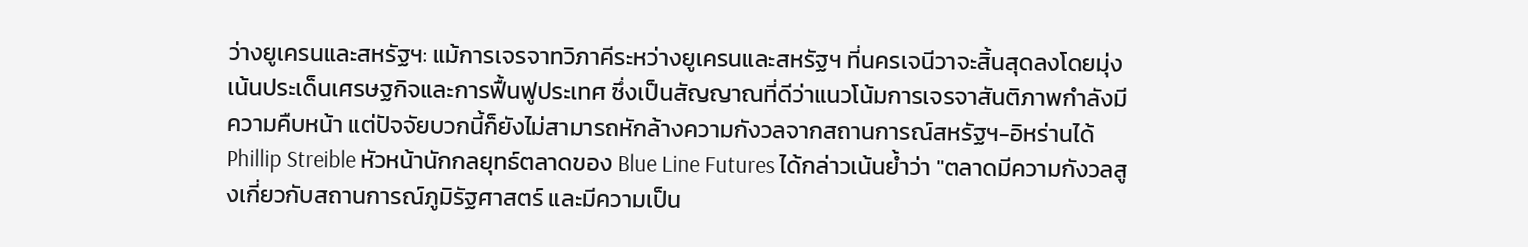ว่างยูเครนและสหรัฐฯ: แม้การเจรจาทวิภาคีระหว่างยูเครนและสหรัฐฯ ที่นครเจนีวาจะสิ้นสุดลงโดยมุ่งเน้นประเด็นเศรษฐกิจและการฟื้นฟูประเทศ ซึ่งเป็นสัญญาณที่ดีว่าแนวโน้มการเจรจาสันติภาพกำลังมีความคืบหน้า แต่ปัจจัยบวกนี้ก็ยังไม่สามารถหักล้างความกังวลจากสถานการณ์สหรัฐฯ-อิหร่านได้
Phillip Streible หัวหน้านักกลยุทธ์ตลาดของ Blue Line Futures ได้กล่าวเน้นย้ำว่า "ตลาดมีความกังวลสูงเกี่ยวกับสถานการณ์ภูมิรัฐศาสตร์ และมีความเป็น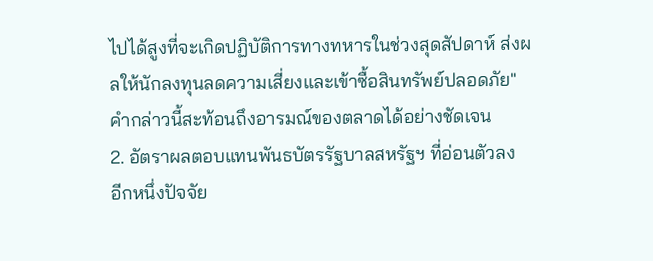ไปได้สูงที่จะเกิดปฏิบัติการทางทหารในช่วงสุดสัปดาห์ ส่งผลให้นักลงทุนลดความเสี่ยงและเข้าซื้อสินทรัพย์ปลอดภัย" คำกล่าวนี้สะท้อนถึงอารมณ์ของตลาดได้อย่างชัดเจน
2. อัตราผลตอบแทนพันธบัตรรัฐบาลสหรัฐฯ ที่อ่อนตัวลง
อีกหนึ่งปัจจัย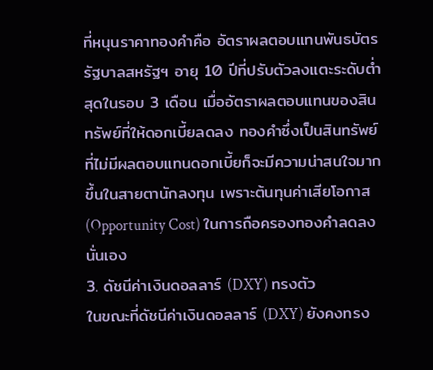ที่หนุนราคาทองคำคือ อัตราผลตอบแทนพันธบัตรรัฐบาลสหรัฐฯ อายุ 10 ปีที่ปรับตัวลงแตะระดับต่ำสุดในรอบ 3 เดือน เมื่ออัตราผลตอบแทนของสินทรัพย์ที่ให้ดอกเบี้ยลดลง ทองคำซึ่งเป็นสินทรัพย์ที่ไม่มีผลตอบแทนดอกเบี้ยก็จะมีความน่าสนใจมากขึ้นในสายตานักลงทุน เพราะต้นทุนค่าเสียโอกาส (Opportunity Cost) ในการถือครองทองคำลดลงนั่นเอง
3. ดัชนีค่าเงินดอลลาร์ (DXY) ทรงตัว
ในขณะที่ดัชนีค่าเงินดอลลาร์ (DXY) ยังคงทรง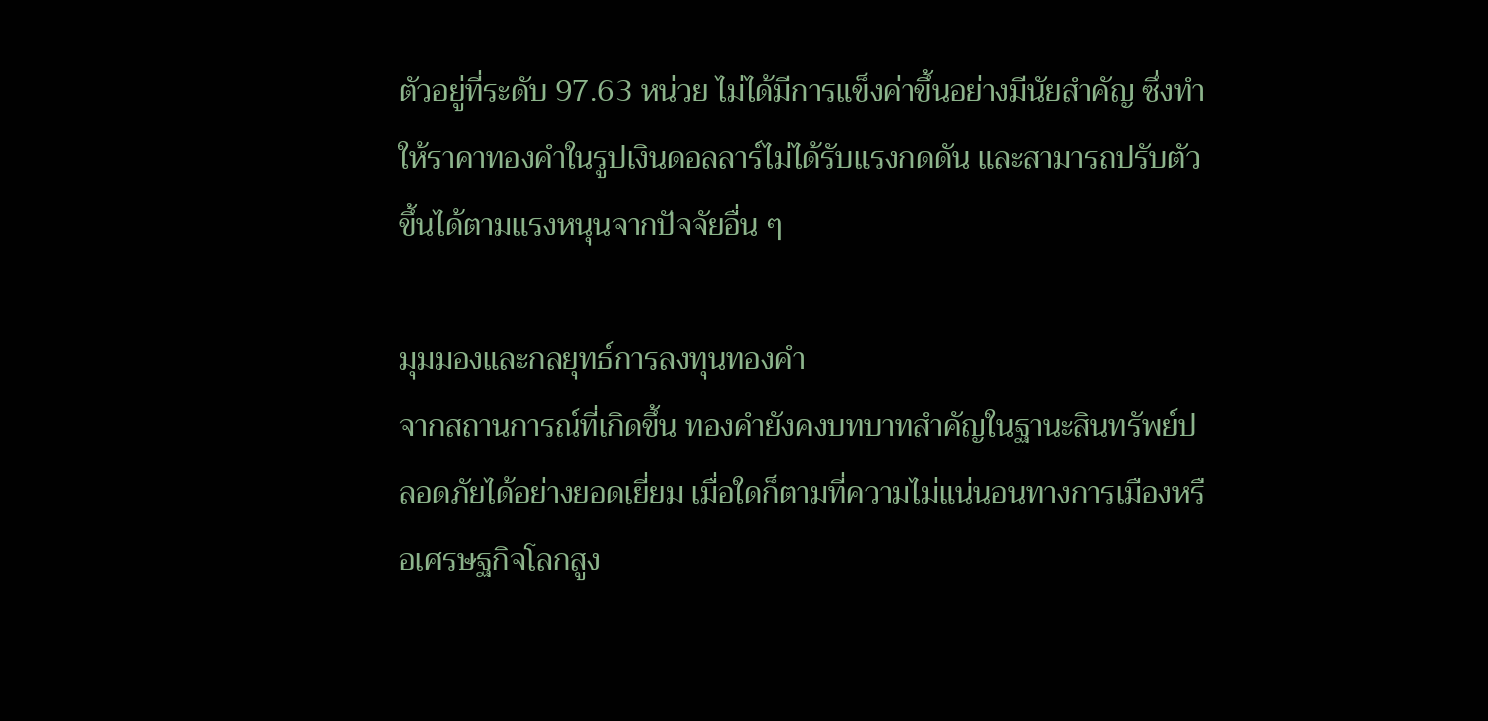ตัวอยู่ที่ระดับ 97.63 หน่วย ไม่ได้มีการแข็งค่าขึ้นอย่างมีนัยสำคัญ ซึ่งทำให้ราคาทองคำในรูปเงินดอลลาร์ไม่ได้รับแรงกดดัน และสามารถปรับตัวขึ้นได้ตามแรงหนุนจากปัจจัยอื่น ๆ

มุมมองและกลยุทธ์การลงทุนทองคำ
จากสถานการณ์ที่เกิดขึ้น ทองคำยังคงบทบาทสำคัญในฐานะสินทรัพย์ปลอดภัยได้อย่างยอดเยี่ยม เมื่อใดก็ตามที่ความไม่แน่นอนทางการเมืองหรือเศรษฐกิจโลกสูง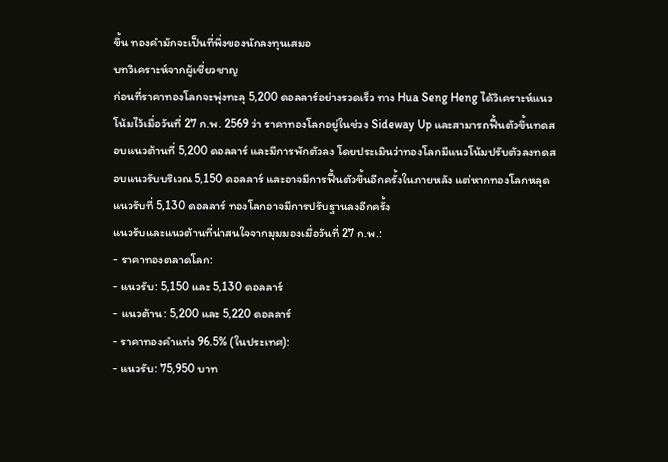ขึ้น ทองคำมักจะเป็นที่พึ่งของนักลงทุนเสมอ
บทวิเคราะห์จากผู้เชี่ยวชาญ
ก่อนที่ราคาทองโลกจะพุ่งทะลุ 5,200 ดอลลาร์อย่างรวดเร็ว ทาง Hua Seng Heng ได้วิเคราะห์แนวโน้มไว้เมื่อวันที่ 27 ก.พ. 2569 ว่า ราคาทองโลกอยู่ในช่วง Sideway Up และสามารถฟื้นตัวขึ้นทดสอบแนวต้านที่ 5,200 ดอลลาร์ และมีการพักตัวลง โดยประเมินว่าทองโลกมีแนวโน้มปรับตัวลงทดสอบแนวรับบริเวณ 5,150 ดอลลาร์ และอาจมีการฟื้นตัวขึ้นอีกครั้งในภายหลัง แต่หากทองโลกหลุดแนวรับที่ 5,130 ดอลลาร์ ทองโลกอาจมีการปรับฐานลงอีกครั้ง
แนวรับและแนวต้านที่น่าสนใจจากมุมมองเมื่อวันที่ 27 ก.พ.:
- ราคาทองตลาดโลก:
- แนวรับ: 5,150 และ 5,130 ดอลลาร์
- แนวต้าน: 5,200 และ 5,220 ดอลลาร์
- ราคาทองคำแท่ง 96.5% (ในประเทศ):
- แนวรับ: 75,950 บาท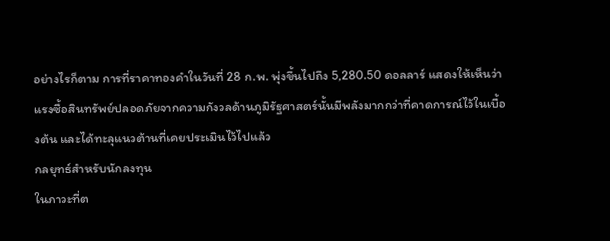อย่างไรก็ตาม การที่ราคาทองคำในวันที่ 28 ก.พ. พุ่งขึ้นไปถึง 5,280.50 ดอลลาร์ แสดงให้เห็นว่าแรงซื้อสินทรัพย์ปลอดภัยจากความกังวลด้านภูมิรัฐศาสตร์นั้นมีพลังมากกว่าที่คาดการณ์ไว้ในเบื้องต้น และได้ทะลุแนวต้านที่เคยประเมินไว้ไปแล้ว
กลยุทธ์สำหรับนักลงทุน
ในภาวะที่ต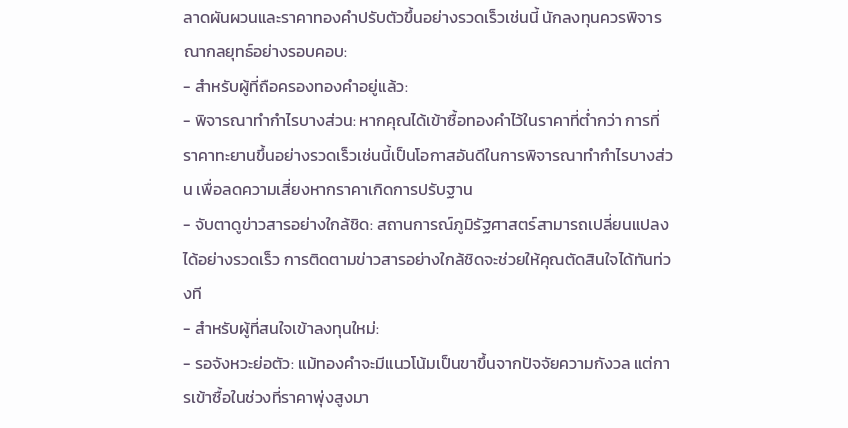ลาดผันผวนและราคาทองคำปรับตัวขึ้นอย่างรวดเร็วเช่นนี้ นักลงทุนควรพิจารณากลยุทธ์อย่างรอบคอบ:
- สำหรับผู้ที่ถือครองทองคำอยู่แล้ว:
- พิจารณาทำกำไรบางส่วน: หากคุณได้เข้าซื้อทองคำไว้ในราคาที่ต่ำกว่า การที่ราคาทะยานขึ้นอย่างรวดเร็วเช่นนี้เป็นโอกาสอันดีในการพิจารณาทำกำไรบางส่วน เพื่อลดความเสี่ยงหากราคาเกิดการปรับฐาน
- จับตาดูข่าวสารอย่างใกล้ชิด: สถานการณ์ภูมิรัฐศาสตร์สามารถเปลี่ยนแปลงได้อย่างรวดเร็ว การติดตามข่าวสารอย่างใกล้ชิดจะช่วยให้คุณตัดสินใจได้ทันท่วงที
- สำหรับผู้ที่สนใจเข้าลงทุนใหม่:
- รอจังหวะย่อตัว: แม้ทองคำจะมีแนวโน้มเป็นขาขึ้นจากปัจจัยความกังวล แต่การเข้าซื้อในช่วงที่ราคาพุ่งสูงมา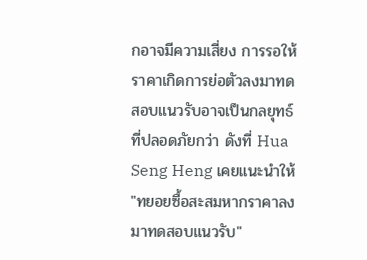กอาจมีความเสี่ยง การรอให้ราคาเกิดการย่อตัวลงมาทดสอบแนวรับอาจเป็นกลยุทธ์ที่ปลอดภัยกว่า ดังที่ Hua Seng Heng เคยแนะนำให้ "ทยอยซื้อสะสมหากราคาลงมาทดสอบแนวรับ"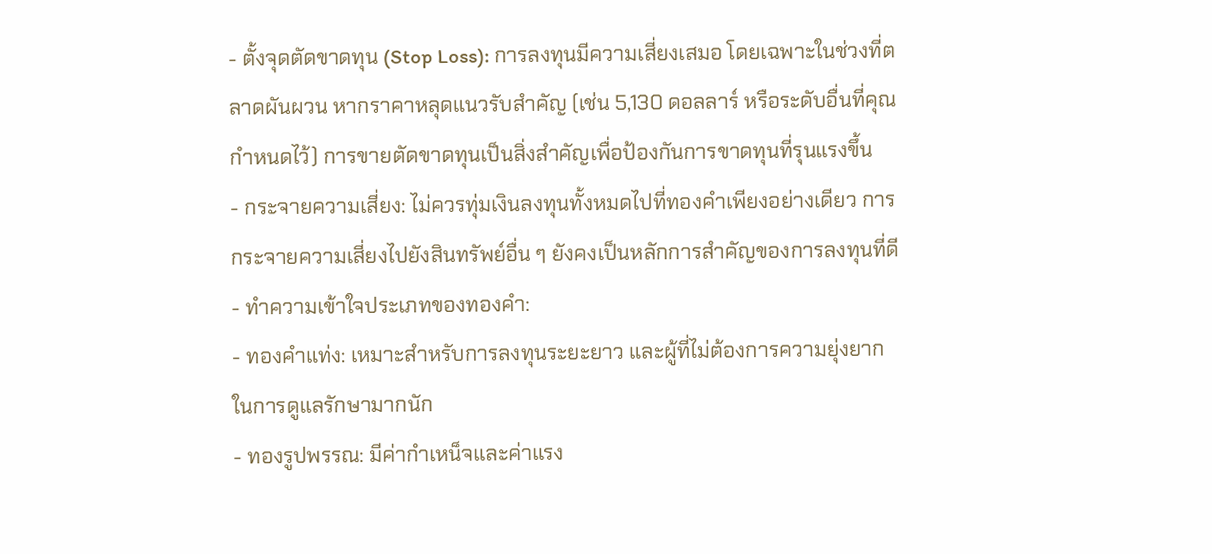- ตั้งจุดตัดขาดทุน (Stop Loss): การลงทุนมีความเสี่ยงเสมอ โดยเฉพาะในช่วงที่ตลาดผันผวน หากราคาหลุดแนวรับสำคัญ (เช่น 5,130 ดอลลาร์ หรือระดับอื่นที่คุณกำหนดไว้) การขายตัดขาดทุนเป็นสิ่งสำคัญเพื่อป้องกันการขาดทุนที่รุนแรงขึ้น
- กระจายความเสี่ยง: ไม่ควรทุ่มเงินลงทุนทั้งหมดไปที่ทองคำเพียงอย่างเดียว การกระจายความเสี่ยงไปยังสินทรัพย์อื่น ๆ ยังคงเป็นหลักการสำคัญของการลงทุนที่ดี
- ทำความเข้าใจประเภทของทองคำ:
- ทองคำแท่ง: เหมาะสำหรับการลงทุนระยะยาว และผู้ที่ไม่ต้องการความยุ่งยากในการดูแลรักษามากนัก
- ทองรูปพรรณ: มีค่ากำเหน็จและค่าแรง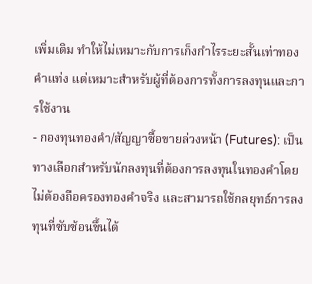เพิ่มเติม ทำให้ไม่เหมาะกับการเก็งกำไรระยะสั้นเท่าทองคำแท่ง แต่เหมาะสำหรับผู้ที่ต้องการทั้งการลงทุนและการใช้งาน
- กองทุนทองคำ/สัญญาซื้อขายล่วงหน้า (Futures): เป็นทางเลือกสำหรับนักลงทุนที่ต้องการลงทุนในทองคำโดยไม่ต้องถือครองทองคำจริง และสามารถใช้กลยุทธ์การลงทุนที่ซับซ้อนขึ้นได้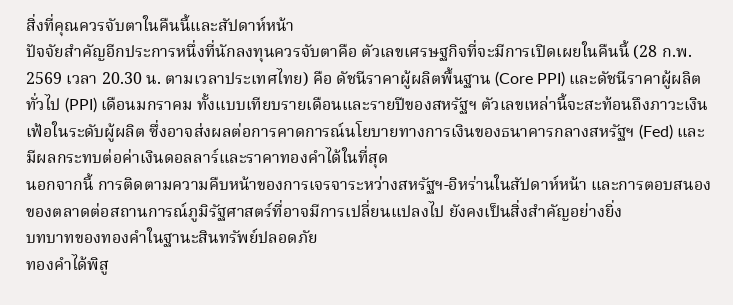สิ่งที่คุณควรจับตาในคืนนี้และสัปดาห์หน้า
ปัจจัยสำคัญอีกประการหนึ่งที่นักลงทุนควรจับตาคือ ตัวเลขเศรษฐกิจที่จะมีการเปิดเผยในคืนนี้ (28 ก.พ. 2569 เวลา 20.30 น. ตามเวลาประเทศไทย) คือ ดัชนีราคาผู้ผลิตพื้นฐาน (Core PPI) และดัชนีราคาผู้ผลิตทั่วไป (PPI) เดือนมกราคม ทั้งแบบเทียบรายเดือนและรายปีของสหรัฐฯ ตัวเลขเหล่านี้จะสะท้อนถึงภาวะเงินเฟ้อในระดับผู้ผลิต ซึ่งอาจส่งผลต่อการคาดการณ์นโยบายทางการเงินของธนาคารกลางสหรัฐฯ (Fed) และมีผลกระทบต่อค่าเงินดอลลาร์และราคาทองคำได้ในที่สุด
นอกจากนี้ การติดตามความคืบหน้าของการเจรจาระหว่างสหรัฐฯ-อิหร่านในสัปดาห์หน้า และการตอบสนองของตลาดต่อสถานการณ์ภูมิรัฐศาสตร์ที่อาจมีการเปลี่ยนแปลงไป ยังคงเป็นสิ่งสำคัญอย่างยิ่ง
บทบาทของทองคำในฐานะสินทรัพย์ปลอดภัย
ทองคำได้พิสู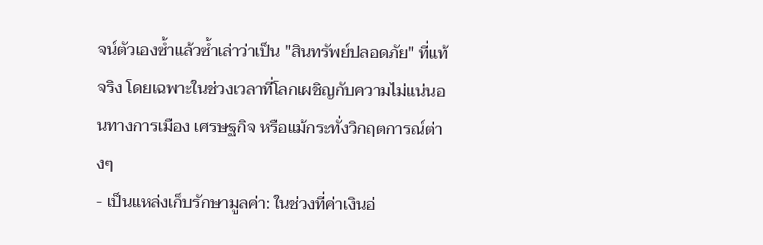จน์ตัวเองซ้ำแล้วซ้ำเล่าว่าเป็น "สินทรัพย์ปลอดภัย" ที่แท้จริง โดยเฉพาะในช่วงเวลาที่โลกเผชิญกับความไม่แน่นอนทางการเมือง เศรษฐกิจ หรือแม้กระทั่งวิกฤตการณ์ต่างๆ
- เป็นแหล่งเก็บรักษามูลค่า: ในช่วงที่ค่าเงินอ่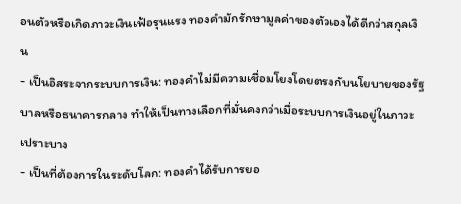อนตัวหรือเกิดภาวะเงินเฟ้อรุนแรง ทองคำมักรักษามูลค่าของตัวเองได้ดีกว่าสกุลเงิน
- เป็นอิสระจากระบบการเงิน: ทองคำไม่มีความเชื่อมโยงโดยตรงกับนโยบายของรัฐบาลหรือธนาคารกลาง ทำให้เป็นทางเลือกที่มั่นคงกว่าเมื่อระบบการเงินอยู่ในภาวะเปราะบาง
- เป็นที่ต้องการในระดับโลก: ทองคำได้รับการยอ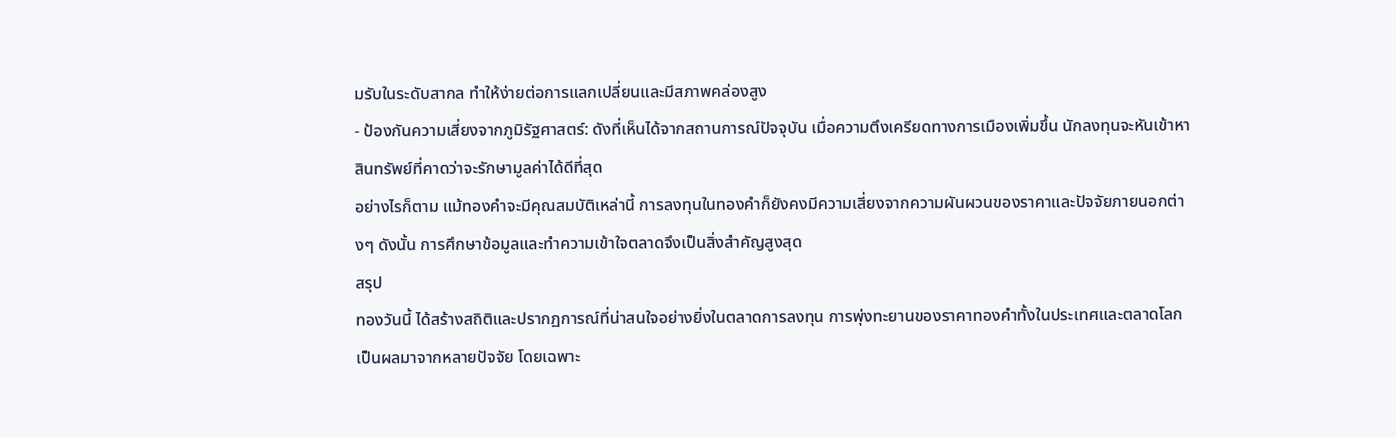มรับในระดับสากล ทำให้ง่ายต่อการแลกเปลี่ยนและมีสภาพคล่องสูง
- ป้องกันความเสี่ยงจากภูมิรัฐศาสตร์: ดังที่เห็นได้จากสถานการณ์ปัจจุบัน เมื่อความตึงเครียดทางการเมืองเพิ่มขึ้น นักลงทุนจะหันเข้าหาสินทรัพย์ที่คาดว่าจะรักษามูลค่าได้ดีที่สุด
อย่างไรก็ตาม แม้ทองคำจะมีคุณสมบัติเหล่านี้ การลงทุนในทองคำก็ยังคงมีความเสี่ยงจากความผันผวนของราคาและปัจจัยภายนอกต่างๆ ดังนั้น การศึกษาข้อมูลและทำความเข้าใจตลาดจึงเป็นสิ่งสำคัญสูงสุด
สรุป
ทองวันนี้ ได้สร้างสถิติและปรากฏการณ์ที่น่าสนใจอย่างยิ่งในตลาดการลงทุน การพุ่งทะยานของราคาทองคำทั้งในประเทศและตลาดโลกเป็นผลมาจากหลายปัจจัย โดยเฉพาะ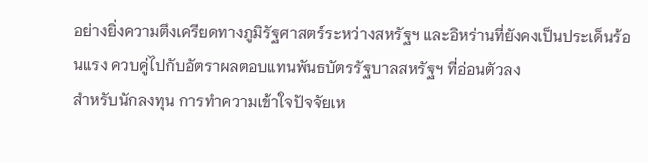อย่างยิ่งความตึงเครียดทางภูมิรัฐศาสตร์ระหว่างสหรัฐฯ และอิหร่านที่ยังคงเป็นประเด็นร้อนแรง ควบคู่ไปกับอัตราผลตอบแทนพันธบัตรรัฐบาลสหรัฐฯ ที่อ่อนตัวลง
สำหรับนักลงทุน การทำความเข้าใจปัจจัยเห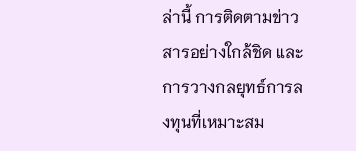ล่านี้ การติดตามข่าวสารอย่างใกล้ชิด และการวางกลยุทธ์การลงทุนที่เหมาะสม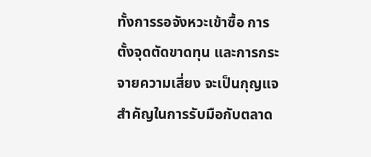ทั้งการรอจังหวะเข้าซื้อ การตั้งจุดตัดขาดทุน และการกระจายความเสี่ยง จะเป็นกุญแจสำคัญในการรับมือกับตลาด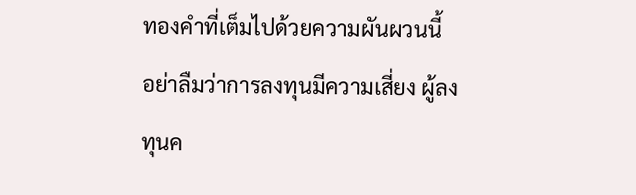ทองคำที่เต็มไปด้วยความผันผวนนี้
อย่าลืมว่าการลงทุนมีความเสี่ยง ผู้ลงทุนค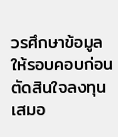วรศึกษาข้อมูลให้รอบคอบก่อนตัดสินใจลงทุนเสมอ